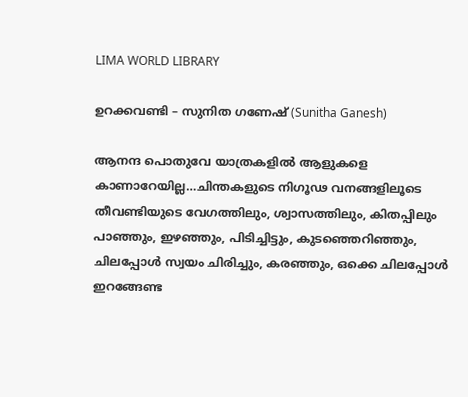LIMA WORLD LIBRARY

ഉറക്കവണ്ടി – സുനിത ഗണേഷ് (Sunitha Ganesh)

ആനന്ദ പൊതുവേ യാത്രകളില്‍ ആളുകളെ കാണാറേയില്ല…ചിന്തകളുടെ നിഗൂഢ വനങ്ങളിലൂടെ തീവണ്ടിയുടെ വേഗത്തിലും, ശ്വാസത്തിലും, കിതപ്പിലും പാഞ്ഞും, ഇഴഞ്ഞും, പിടിച്ചിട്ടും, കുടഞ്ഞെറിഞ്ഞും, ചിലപ്പോള്‍ സ്വയം ചിരിച്ചും, കരഞ്ഞും, ഒക്കെ ചിലപ്പോള്‍ ഇറങ്ങേണ്ട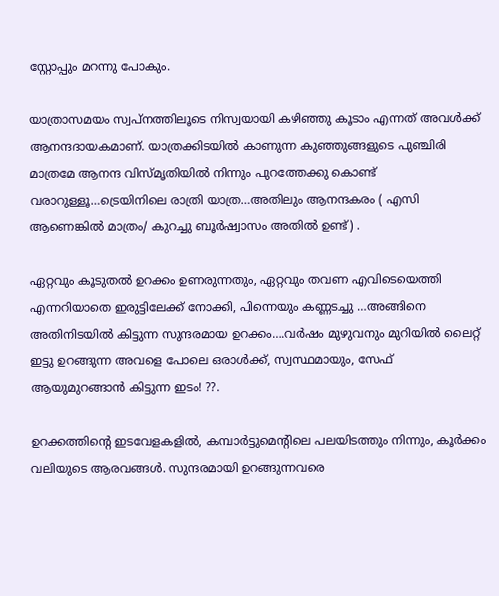സ്റ്റോപ്പും മറന്നു പോകും.

യാത്രാസമയം സ്വപ്നത്തിലൂടെ നിസ്വയായി കഴിഞ്ഞു കൂടാം എന്നത് അവള്‍ക്ക് ആനന്ദദായകമാണ്. യാത്രക്കിടയില്‍ കാണുന്ന കുഞ്ഞുങ്ങളുടെ പുഞ്ചിരി മാത്രമേ ആനന്ദ വിസ്മൃതിയില്‍ നിന്നും പുറത്തേക്കു കൊണ്ട് വരാറുള്ളൂ…ട്രെയിനിലെ രാത്രി യാത്ര…അതിലും ആനന്ദകരം ( എസി ആണെങ്കില്‍ മാത്രം/ കുറച്ചു ബൂര്‍ഷ്വാസം അതില്‍ ഉണ്ട്) .

ഏറ്റവും കൂടുതല്‍ ഉറക്കം ഉണരുന്നതും, ഏറ്റവും തവണ എവിടെയെത്തി എന്നറിയാതെ ഇരുട്ടിലേക്ക് നോക്കി, പിന്നെയും കണ്ണടച്ചു …അങ്ങിനെ അതിനിടയില്‍ കിട്ടുന്ന സുന്ദരമായ ഉറക്കം….വര്‍ഷം മുഴുവനും മുറിയില്‍ ലൈറ്റ് ഇട്ടു ഉറങ്ങുന്ന അവളെ പോലെ ഒരാള്‍ക്ക്, സ്വസ്ഥമായും, സേഫ് ആയുമുറങ്ങാന്‍ കിട്ടുന്ന ഇടം! ??.

ഉറക്കത്തിന്റെ ഇടവേളകളില്‍, കമ്പാര്‍ട്ടുമെന്റിലെ പലയിടത്തും നിന്നും, കൂര്‍ക്കം വലിയുടെ ആരവങ്ങള്‍. സുന്ദരമായി ഉറങ്ങുന്നവരെ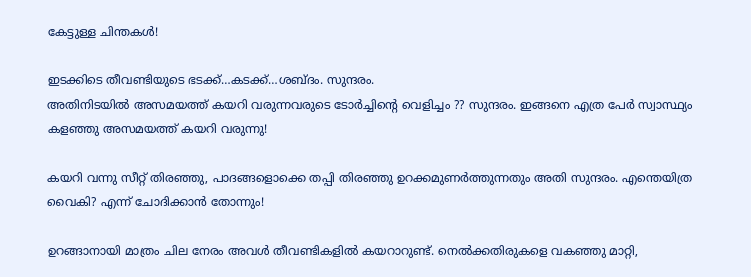കേട്ടുള്ള ചിന്തകള്‍!

ഇടക്കിടെ തീവണ്ടിയുടെ ഭടക്ക്…കടക്ക്…ശബ്ദം. സുന്ദരം.
അതിനിടയില്‍ അസമയത്ത് കയറി വരുന്നവരുടെ ടോര്‍ച്ചിന്റെ വെളിച്ചം ?? സുന്ദരം. ഇങ്ങനെ എത്ര പേര്‍ സ്വാസ്ഥ്യം കളഞ്ഞു അസമയത്ത് കയറി വരുന്നു!

കയറി വന്നു സീറ്റ് തിരഞ്ഞു, പാദങ്ങളൊക്കെ തപ്പി തിരഞ്ഞു ഉറക്കമുണര്‍ത്തുന്നതും അതി സുന്ദരം. എന്തെയിത്ര വൈകി? എന്ന് ചോദിക്കാന്‍ തോന്നും!

ഉറങ്ങാനായി മാത്രം ചില നേരം അവള്‍ തീവണ്ടികളില്‍ കയറാറുണ്ട്. നെല്‍ക്കതിരുകളെ വകഞ്ഞു മാറ്റി,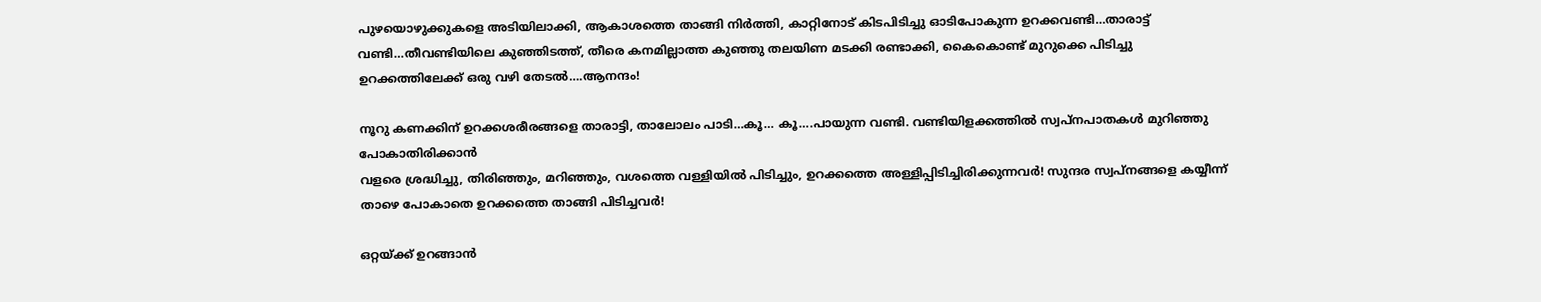പുഴയൊഴുക്കുകളെ അടിയിലാക്കി, ആകാശത്തെ താങ്ങി നിര്‍ത്തി, കാറ്റിനോട് കിടപിടിച്ചു ഓടിപോകുന്ന ഉറക്കവണ്ടി…താരാട്ട് വണ്ടി…തീവണ്ടിയിലെ കുഞ്ഞിടത്ത്, തീരെ കനമില്ലാത്ത കുഞ്ഞു തലയിണ മടക്കി രണ്ടാക്കി, കൈകൊണ്ട് മുറുക്കെ പിടിച്ചു ഉറക്കത്തിലേക്ക് ഒരു വഴി തേടല്‍….ആനന്ദം!

നൂറു കണക്കിന് ഉറക്കശരീരങ്ങളെ താരാട്ടി, താലോലം പാടി…കൂ… കൂ….പായുന്ന വണ്ടി. വണ്ടിയിളക്കത്തില്‍ സ്വപ്നപാതകള്‍ മുറിഞ്ഞു പോകാതിരിക്കാന്‍
വളരെ ശ്രദ്ധിച്ചു, തിരിഞ്ഞും, മറിഞ്ഞും, വശത്തെ വള്ളിയില്‍ പിടിച്ചും, ഉറക്കത്തെ അള്ളിപ്പിടിച്ചിരിക്കുന്നവര്‍! സുന്ദര സ്വപ്നങ്ങളെ കയ്യീന്ന് താഴെ പോകാതെ ഉറക്കത്തെ താങ്ങി പിടിച്ചവര്‍!

ഒറ്റയ്ക്ക് ഉറങ്ങാന്‍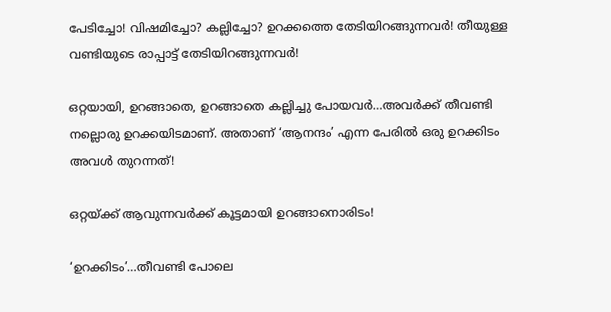പേടിച്ചോ! വിഷമിച്ചോ? കല്ലിച്ചോ? ഉറക്കത്തെ തേടിയിറങ്ങുന്നവര്‍! തീയുള്ള വണ്ടിയുടെ രാപ്പാട്ട് തേടിയിറങ്ങുന്നവര്‍!

ഒറ്റയായി, ഉറങ്ങാതെ, ഉറങ്ങാതെ കല്ലിച്ചു പോയവര്‍…അവര്‍ക്ക് തീവണ്ടി നല്ലൊരു ഉറക്കയിടമാണ്. അതാണ് ‘ആനന്ദം’ എന്ന പേരില്‍ ഒരു ഉറക്കിടം അവള്‍ തുറന്നത്!

ഒറ്റയ്ക്ക് ആവുന്നവര്‍ക്ക് കൂട്ടമായി ഉറങ്ങാനൊരിടം!

‘ഉറക്കിടം’…തീവണ്ടി പോലെ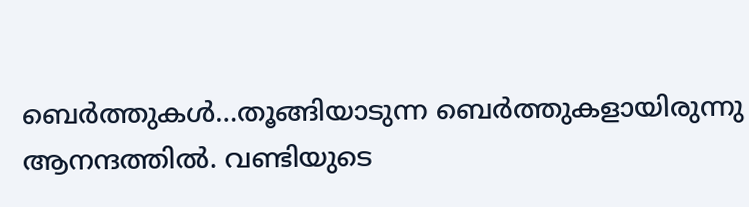ബെര്‍ത്തുകള്‍…തൂങ്ങിയാടുന്ന ബെര്‍ത്തുകളായിരുന്നു ആനന്ദത്തില്‍. വണ്ടിയുടെ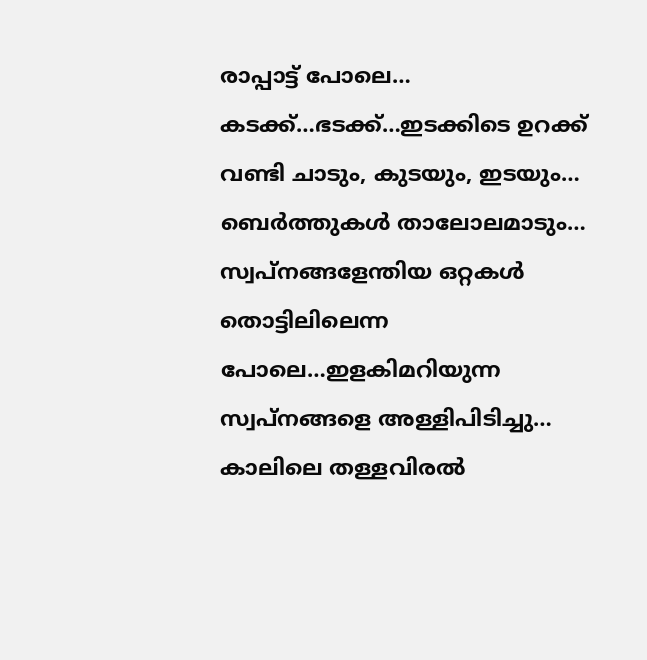രാപ്പാട്ട് പോലെ… കടക്ക്…ഭടക്ക്…ഇടക്കിടെ ഉറക്ക് വണ്ടി ചാടും, കുടയും, ഇടയും… ബെര്‍ത്തുകള്‍ താലോലമാടും… സ്വപ്നങ്ങളേന്തിയ ഒറ്റകള്‍ തൊട്ടിലിലെന്ന പോലെ…ഇളകിമറിയുന്ന സ്വപ്നങ്ങളെ അള്ളിപിടിച്ചു…
കാലിലെ തള്ളവിരല്‍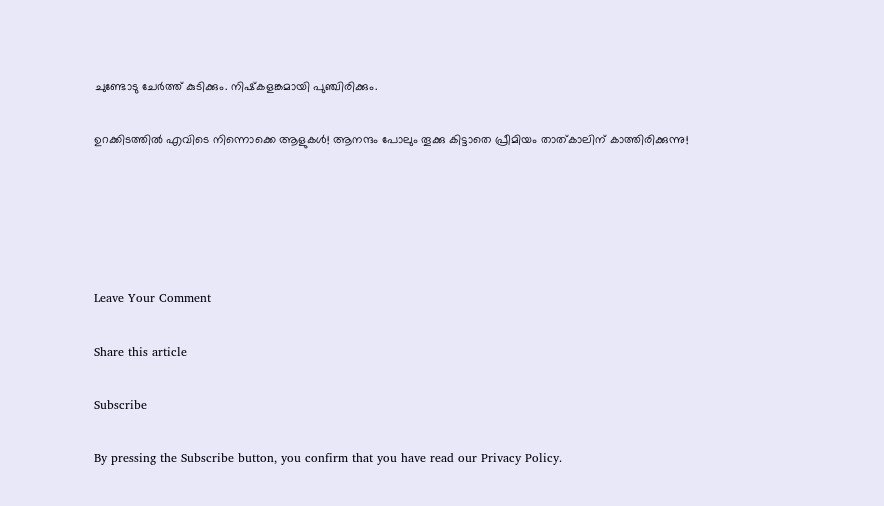ചുണ്ടോടു ചേര്‍ത്ത് കുടിക്കും. നിഷ്‌കളങ്കമായി പുഞ്ചിരിക്കും.

ഉറക്കിടത്തില്‍ എവിടെ നിന്നൊക്കെ ആളുകള്‍! ആനന്ദം പോലും തൂക്കു കിട്ടാതെ പ്രീമിയം താത്കാലിന് കാത്തിരിക്കുന്നു!





Leave Your Comment

Share this article

Subscribe

By pressing the Subscribe button, you confirm that you have read our Privacy Policy.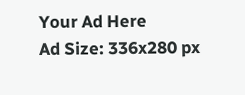Your Ad Here
Ad Size: 336x280 px